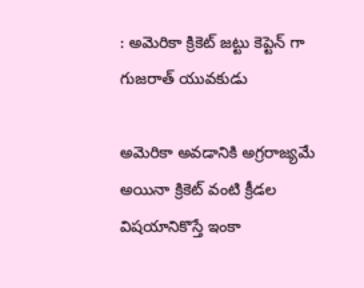: అమెరికా క్రికెట్ జట్టు కెప్టెన్ గా గుజరాత్ యువకుడు

అమెరికా అవడానికి అగ్రరాజ్యమే అయినా క్రికెట్ వంటి క్రీడల విషయానికొస్తే ఇంకా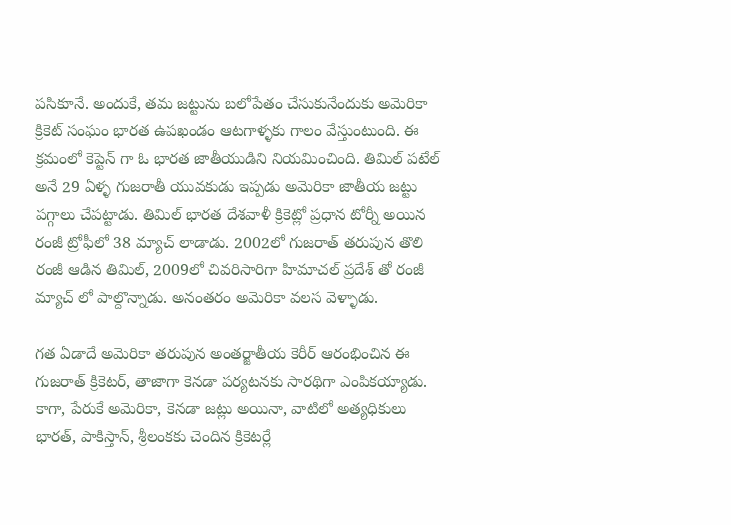పసికూనే. అందుకే, తమ జట్టును బలోపేతం చేసుకునేందుకు అమెరికా క్రికెట్ సంఘం భారత ఉపఖండం ఆటగాళ్ళకు గాలం వేస్తుంటుంది. ఈ క్రమంలో కెప్టెన్ గా ఓ భారత జాతీయుడిని నియమించింది. తిమిల్ పటేల్ అనే 29 ఏళ్ళ గుజరాతీ యువకుడు ఇప్పడు అమెరికా జాతీయ జట్టు పగ్గాలు చేపట్టాడు. తిమిల్ భారత దేశవాళీ క్రికెట్లో ప్రధాన టోర్నీ అయిన రంజీ ట్రోఫీలో 38 మ్యాచ్ లాడాడు. 2002లో గుజరాత్ తరుపున తొలి రంజీ ఆడిన తిమిల్, 2009లో చివరిసారిగా హిమాచల్ ప్రదేశ్ తో రంజీ మ్యాచ్ లో పాల్దొన్నాడు. అనంతరం అమెరికా వలస వెళ్ళాడు.

గత ఏడాదే అమెరికా తరుపున అంతర్జాతీయ కెరీర్ ఆరంభించిన ఈ గుజరాత్ క్రికెటర్, తాజాగా కెనడా పర్యటనకు సారథిగా ఎంపికయ్యాడు. కాగా, పేరుకే అమెరికా, కెనడా జట్లు అయినా, వాటిలో అత్యధికులు భారత్, పాకిస్తాన్, శ్రీలంకకు చెందిన క్రికెటర్లే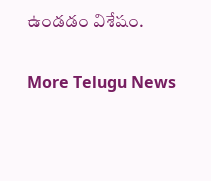ఉండడం విశేషం.

More Telugu News